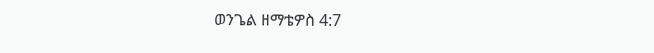ወንጌል ዘማቴዎስ 4:7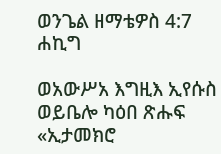ወንጌል ዘማቴዎስ 4:7 ሐኪግ

ወአውሥአ እግዚእ ኢየሱስ ወይቤሎ ካዕበ ጽሑፍ «ኢታመክሮ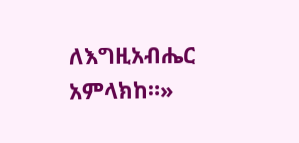ለእግዚአብሔር አምላክከ።»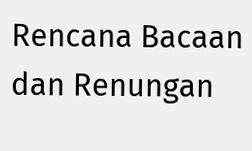Rencana Bacaan dan Renungan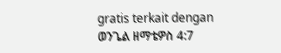gratis terkait dengan ወንጌል ዘማቴዎስ 4:7